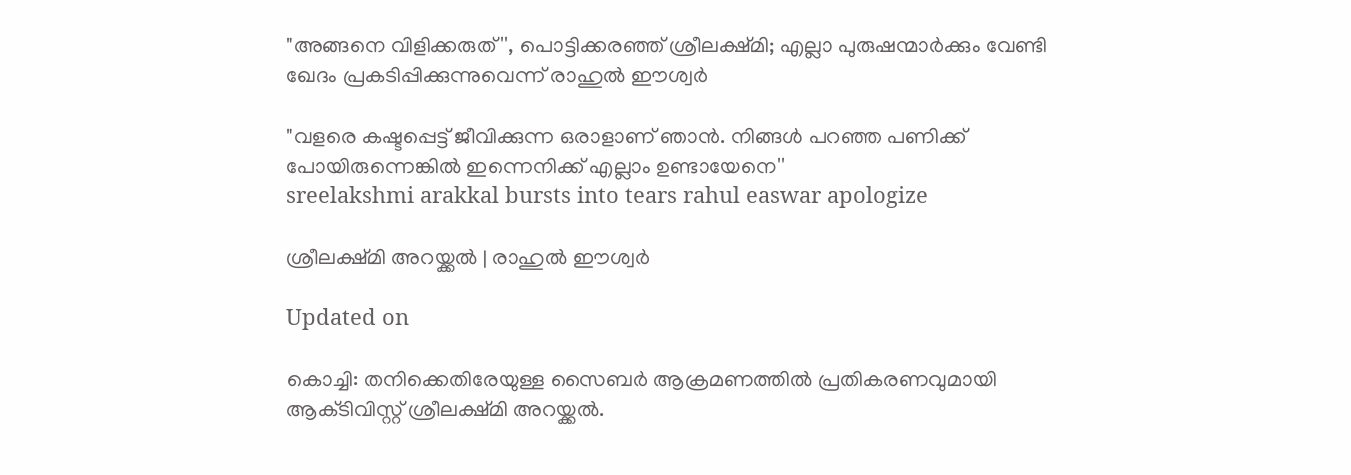"അങ്ങനെ വിളിക്കരുത്'', പൊട്ടിക്കരഞ്ഞ് ശ്രീലക്ഷ്മി; എല്ലാ പുരുഷന്മാർക്കും വേണ്ടി ഖേദം പ്രകടിപ്പിക്കുന്നുവെന്ന് രാഹുൽ ഈശ്വർ

"വളരെ കഷ്ടപ്പെട്ട് ജീവിക്കുന്ന ഒരാളാണ് ഞാൻ. നിങ്ങൾ പറഞ്ഞ പണിക്ക് പോയിരുന്നെങ്കിൽ ഇന്നെനിക്ക് എല്ലാം ഉണ്ടായേനെ''
sreelakshmi arakkal bursts into tears rahul easwar apologize

ശ്രീലക്ഷ്മി അറയ്ക്കൽ | രാഹുൽ ഈശ്വർ

Updated on

കൊച്ചി: തനിക്കെതിരേയുള്ള സൈബർ ആക്രമണത്തിൽ പ്രതികരണവുമായി ആക്‌ടിവിസ്റ്റ് ശ്രീലക്ഷ്മി അറയ്ക്കൽ.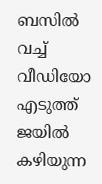ബസിൽ വച്ച് വീഡിയോ എടുത്ത് ജയിൽ കഴിയുന്ന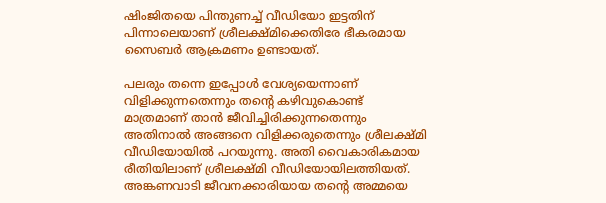ഷിംജിതയെ പിന്തുണച്ച് വീഡിയോ ഇട്ടതിന് പിന്നാലെയാണ് ശ്രീലക്ഷ്മിക്കെതിരേ ഭീകരമായ സൈബർ ആക്രമണം ഉണ്ടായത്.

പലരും തന്നെ ഇപ്പോൾ വേശ്യയെന്നാണ് വിളിക്കുന്നതെന്നും തന്‍റെ കഴിവുകൊണ്ട് മാത്രമാണ് താൻ ജീവിച്ചിരിക്കുന്നതെന്നും അതിനാൽ അങ്ങനെ വിളിക്കരുതെന്നും ശ്രീലക്ഷ്മി വീഡിയോയിൽ പറയുന്നു. അതി വൈകാരികമായ രീതിയിലാണ് ശ്രീലക്ഷ്മി വീഡിയോയിലത്തിയത്. അങ്കണവാടി ജീവനക്കാരിയായ തന്‍റെ അമ്മയെ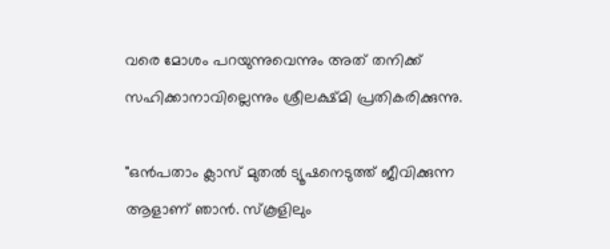വരെ മോശം പറയുന്നുവെന്നും അത് തനിക്ക് സഹിക്കാനാവില്ലെന്നും ശ്രീലക്ഷ്മി പ്രതികരിക്കുന്നു.

"ഒൻപതാം ക്ലാസ് മുതൽ ട്യൂഷനെടുത്ത് ജീവിക്കുന്ന ആളാണ് ഞാൻ‌. സ്കൂളിലും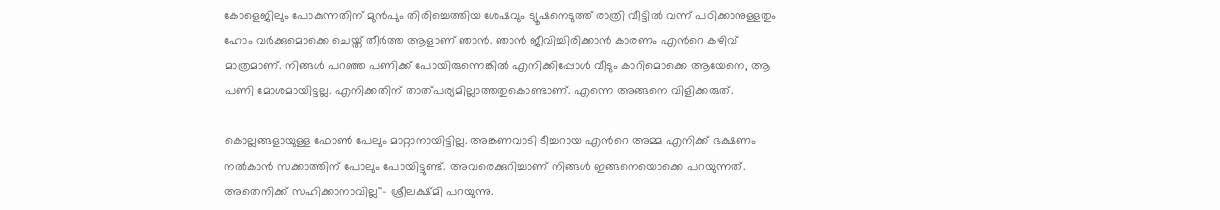കോളെജിലും പോകുന്നതിന് മുൻ‌പും തിരിച്ചെത്തിയ ശേഷവും ട്യൂഷനെടുത്ത് രാത്രി വീട്ടിൽ വന്ന് പഠിക്കാനുള്ളതും ഹോം വർക്കുമൊക്കെ ചെയ്ത് തീർത്ത ആളാണ് ഞാൻ‌. ഞാൻ ജീവിച്ചിരിക്കാൻ കാരണം എന്‍റെ കഴിവ് മാത്രമാണ്. നിങ്ങൾ പറഞ്ഞ പണിക്ക് പോയിരുന്നെങ്കിൽ എനിക്കിപ്പോൾ വീടും കാറിമൊക്കെ ആയേനെ, ആ പണി മോശമായിട്ടല്ല. എനിക്കതിന് താത്പര്യമില്ലാത്തതുകൊണ്ടാണ്. എന്നെ അങ്ങനെ വിളിക്കരുത്.

കൊല്ലങ്ങളായുള്ള ഫോൺ പേലും മാറ്റാനായിട്ടില്ല. അങ്കണവാടി ടീച്ചറായ എന്‍റെ അമ്മ എനിക്ക് ഭക്ഷണം നൽകാൻ സക്കാത്തിന് പോലും പോയിട്ടുണ്ട്. അവരെക്കുറിച്ചാണ് നിങ്ങൾ ഇങ്ങനെയൊക്കെ പറയുന്നത്. അതെനിക്ക് സഹിക്കാനാവില്ല''- ശ്രീലക്ഷ്മി പറയുന്നു.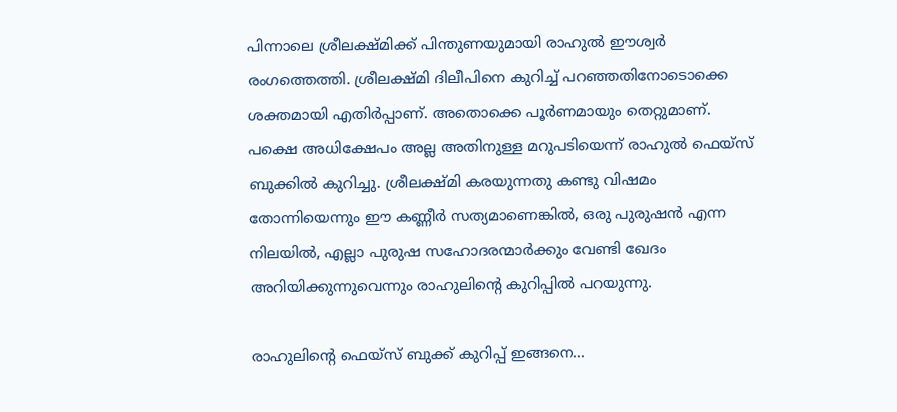പിന്നാലെ ശ്രീലക്ഷ്മിക്ക് പിന്തുണയുമായി രാഹുൽ ഈശ്വർ രംഗത്തെത്തി. ശ്രീലക്ഷ്മി ദിലീപിനെ കുറിച്ച് പറഞ്ഞതിനോടൊക്കെ ശക്തമായി എതിർപ്പാണ്. അതൊക്കെ പൂർണമായും തെറ്റുമാണ്. പക്ഷെ അധിക്ഷേപം അല്ല അതിനുള്ള മറുപടിയെന്ന് രാഹുൽ ഫെയ്സ് ബുക്കിൽ കുറിച്ചു. ശ്രീലക്ഷ്മി കരയുന്നതു കണ്ടു വിഷമം തോന്നിയെന്നും ഈ കണ്ണീർ സത്യമാണെങ്കിൽ, ഒരു പുരുഷൻ എന്ന നിലയിൽ, എല്ലാ പുരുഷ സഹോദരന്മാർക്കും വേണ്ടി ഖേദം അറിയിക്കുന്നുവെന്നും രാഹുലിന്‍റെ കുറിപ്പിൽ പറയുന്നു.

രാഹുലിന്‍റെ ഫെയ്സ് ബുക്ക് കുറിപ്പ് ഇങ്ങനെ...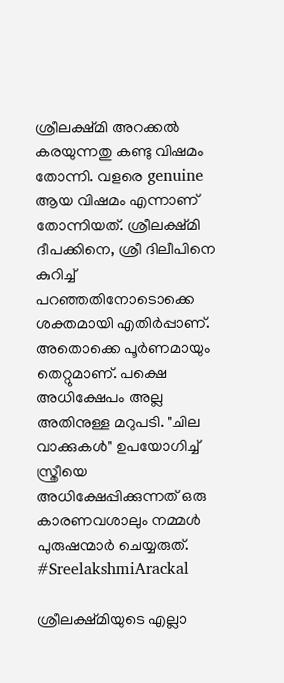ശ്രീലക്ഷ്മി അറക്കൽ കരയുന്നതു കണ്ടു വിഷമം തോന്നി. വളരെ genuine ആയ വിഷമം എന്നാണ് തോന്നിയത്. ശ്രീലക്ഷ്മി ദീപക്കിനെ, ശ്രീ ദിലീപിനെ കുറിച്ച് പറഞ്ഞതിനോടൊക്കെ ശക്തമായി എതിർപ്പാണ്. അതൊക്കെ പൂർണമായും തെറ്റുമാണ്. പക്ഷെ അധിക്ഷേപം അല്ല അതിനുള്ള മറുപടി. "ചില വാക്കുകൾ" ഉപയോഗിച്ച് സ്ത്രീയെ അധിക്ഷേപ്പിക്കുന്നത് ഒരു കാരണവശാലും നമ്മൾ പുരുഷന്മാർ ചെയ്യരുത്. #SreelakshmiArackal

ശ്രീലക്ഷ്മിയുടെ എല്ലാ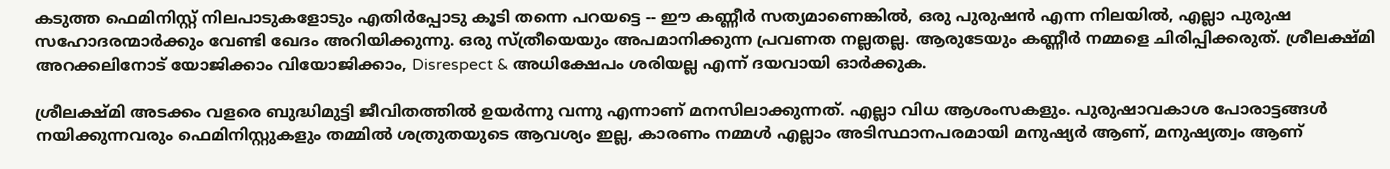കടുത്ത ഫെമിനിസ്റ്റ് നിലപാടുകളോടും എതിർപ്പോടു കൂടി തന്നെ പറയട്ടെ -- ഈ കണ്ണീർ സത്യമാണെങ്കിൽ, ഒരു പുരുഷൻ എന്ന നിലയിൽ, എല്ലാ പുരുഷ സഹോദരന്മാർക്കും വേണ്ടി ഖേദം അറിയിക്കുന്നു. ഒരു സ്ത്രീയെയും അപമാനിക്കുന്ന പ്രവണത നല്ലതല്ല. ആരുടേയും കണ്ണീർ നമ്മളെ ചിരിപ്പിക്കരുത്. ശ്രീലക്ഷ്മി അറക്കലിനോട് യോജിക്കാം വിയോജിക്കാം, Disrespect & അധിക്ഷേപം ശരിയല്ല എന്ന് ദയവായി ഓർക്കുക.

ശ്രീലക്ഷ്മി അടക്കം വളരെ ബുദ്ധിമുട്ടി ജീവിതത്തിൽ ഉയർന്നു വന്നു എന്നാണ് മനസിലാക്കുന്നത്. എല്ലാ വിധ ആശംസകളും. പുരുഷാവകാശ പോരാട്ടങ്ങൾ നയിക്കുന്നവരും ഫെമിനിസ്റ്റുകളും തമ്മിൽ ശത്രുതയുടെ ആവശ്യം ഇല്ല, കാരണം നമ്മൾ എല്ലാം അടിസ്ഥാനപരമായി മനുഷ്യർ ആണ്, മനുഷ്യത്വം ആണ്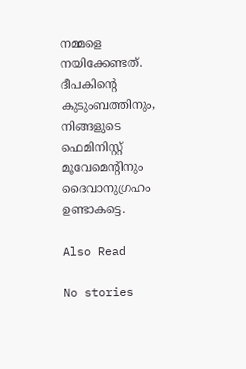നമ്മളെ നയിക്കേണ്ടത്. ദീപകിന്‍റെ കുടുംബത്തിനും, നിങ്ങളുടെ ഫെമിനിസ്റ്റ് മൂവേമെന്‍റിനും ദൈവാനുഗ്രഹം ഉണ്ടാകട്ടെ.

Also Read

No stories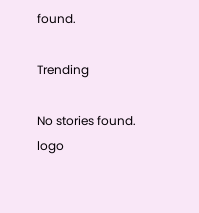found.

Trending

No stories found.
logo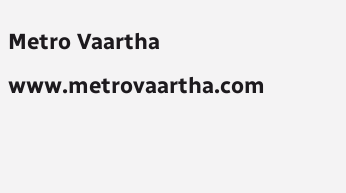Metro Vaartha
www.metrovaartha.com